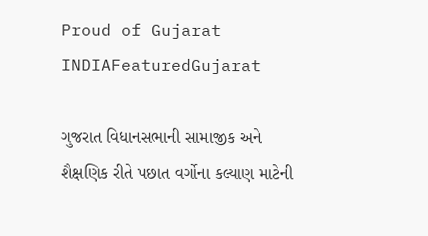Proud of Gujarat
INDIAFeaturedGujarat

ગુજરાત વિધાનસભાની સામાજીક અને શૈક્ષણિક રીતે પછાત વર્ગોના કલ્યાણ માટેની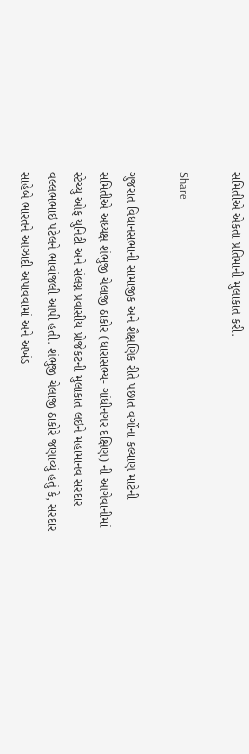સમિતીએ એકતા પ્રતિમાની મુલાકાત કરી.

Share

ગુજરાત વિધાનસભાની સામાજીક અને શૈક્ષણિક રીતે પછાત વર્ગોના કલ્યાણ માટેની સમિતીએ અધ્યક્ષ શંભુજી ચેલાજી ઠાકોર (ધારાસભ્ય- ગાંધીનગર દક્ષિણ) ની આગેવાનીમાં સ્ટેચ્યુ ઓફ યુનિટી અને સંલગ્ન પ્રવાસીય પ્રોજેકટની મુલાકાત લઇને મહામાનવ સરદાર વલ્લભભાઇ પટેલને ભાવાંજલી આપી હતી. શંભુજી ચેલાજી ઠાકોરે જણાવ્યું હતું કે, સરદાર સાહેબે ભારતને આઝાદી અપાવવામાં અને અખંડ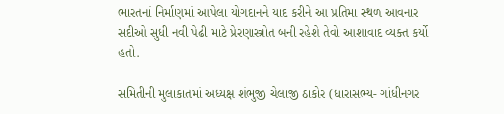ભારતનાં નિર્માણમાં આપેલા યોગદાનને યાદ કરીને આ પ્રતિમા સ્થળ આવનાર સદીઓ સુધી નવી પેઢી માટે પ્રેરણાસ્ત્રોત બની રહેશે તેવો આશાવાદ વ્યક્ત કર્યો હતો.

સમિતીની મુલાકાતમાં અધ્યક્ષ શંભુજી ચેલાજી ઠાકોર (ધારાસભ્ય- ગાંધીનગર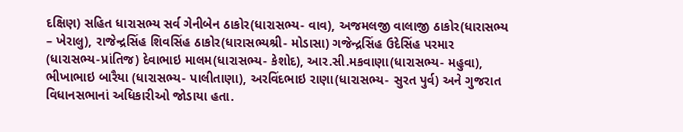દક્ષિણ) સહિત ધારાસભ્ય સર્વ ગેનીબેન ઠાકોર(ધારાસભ્ય- વાવ), અજમલજી વાલાજી ઠાકોર(ધારાસભ્ય – ખેરાલુ), રાજેન્દ્રસિંહ શિવસિંહ ઠાકોર(ધારાસભ્યશ્રી- મોડાસા) ગજેન્દ્રસિંહ ઉદેસિંહ પરમાર (ધારાસભ્ય-પ્રાંતિજ) દેવાભાઇ માલમ(ધારાસભ્ય- કેશોદ), આર.સી.મકવાણા(ધારાસભ્ય- મહુવા), ભીખાભાઇ બારૈયા (ધારાસભ્ય- પાલીતાણા), અરવિંદભાઇ રાણા(ધારાસભ્ય- સુરત પુર્વ) અને ગુજરાત વિધાનસભાનાં અધિકારીઓ જોડાયા હતા.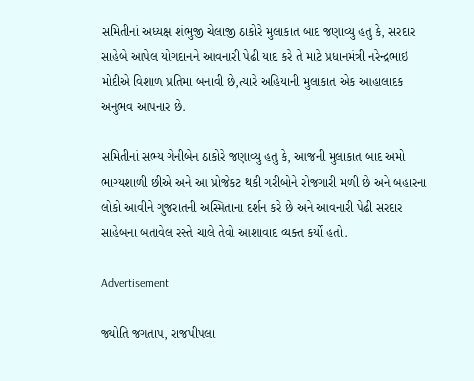સમિતીનાં અધ્યક્ષ શંભુજી ચેલાજી ઠાકોરે મુલાકાત બાદ જણાવ્યુ હતુ કે, સરદાર સાહેબે આપેલ યોગદાનને આવનારી પેઢી યાદ કરે તે માટે પ્રધાનમંત્રી નરેન્દ્રભાઇ મોદીએ વિશાળ પ્રતિમા બનાવી છે,ત્યારે અહિયાની મુલાકાત એક આહાલાદક અનુભવ આપનાર છે.

સમિતીનાં સભ્ય ગેનીબેન ઠાકોરે જણાવ્યુ હતુ કે, આજની મુલાકાત બાદ અમો ભાગ્યશાળી છીએ અને આ પ્રોજેકટ થકી ગરીબોને રોજગારી મળી છે અને બહારના લોકો આવીને ગુજરાતની અસ્મિતાના દર્શન કરે છે અને આવનારી પેઢી સરદાર સાહેબના બતાવેલ રસ્તે ચાલે તેવો આશાવાદ વ્યક્ત કર્યો હતો.

Advertisement

જ્યોતિ જગતાપ, રાજપીપલા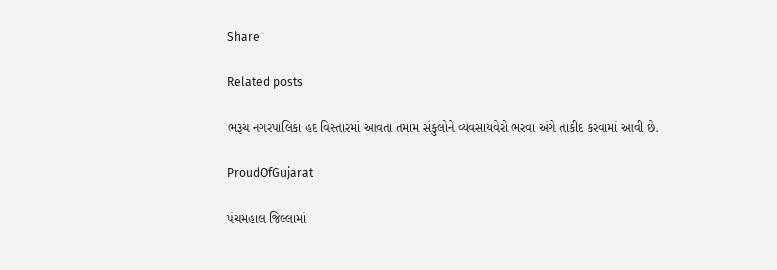Share

Related posts

ભરૂચ નગરપાલિકા હદ વિસ્તારમાં આવતા તમામ સંકુલોને વ્યવસાયવેરો ભરવા અંગે તાકીદ કરવામાં આવી છે.

ProudOfGujarat

પંચમહાલ જિલ્લામાં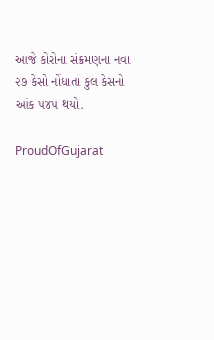આજે કોરોના સંક્રમણના નવા ૨૭ કેસો નોંધાતા કુલ કેસનો આંક ૫૪૫ થયો.

ProudOfGujarat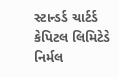સ્ટાન્ડર્ડ ચાર્ટર્ડ કેપિટલ લિમિટેડે નિર્મલ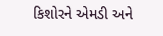કિશોરને એમડી અને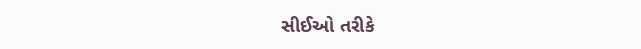સીઈઓ તરીકે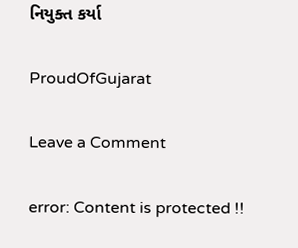નિયુક્ત કર્યા

ProudOfGujarat

Leave a Comment

error: Content is protected !!